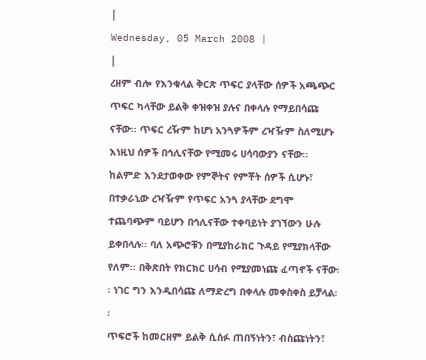|
Wednesday, 05 March 2008 |
|
ረዘም ብሎ የእንቁላል ቅርጽ ጥፍር ያላቸው ሰዎች አጫጭር ጥፍር ካላቸው ይልቅ ቀዝቀዝ ያሉና በቀላሉ የማይበሳጩ ናቸው፡፡ ጥፍር ረዥም ከሆነ አንጓዎችም ረዣዥም ስለሚሆኑ እነዚህ ሰዎች በኅሊናቸው የሚመሩ ሀሳባውያን ናቸው፡፡ ከልምድ እንደታወቀው የምኞትና የምቾት ሰዎች ሲሆኑ፣ በተቃራኒው ረዣዥም የጥፍር አንጓ ያላቸው ደግሞ ተጨባጭም ባይሆን በኅሊናቸው ተቀባይነት ያገኘውን ሁሉ ይቀበላሉ፡፡ ባለ አጭሮቹን በሚያከራክር ጉዳይ የሚያክላቸው የለም፡፡ በቅጽበት የክርክር ሀሳብ የሚያመነጩ ፈጣኖች ናቸው፡፡ ነገር ግን እንዲበሳጩ ለማድረግ በቀላሉ መቀስቀስ ይቻላል፡፡
ጥፍሮች ከመርዘም ይልቅ ሲሰፉ ጠበኝነትን፣ ብስጩነትን፣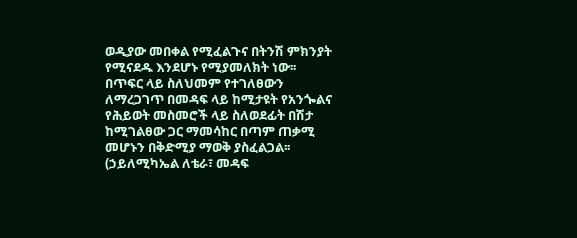ወዲያው መበቀል የሚፈልጉና በትንሽ ምክንያት የሚናደዱ እንደሆኑ የሚያመለክት ነው፡፡
በጥፍር ላይ ስለህመም የተገለፀውን ለማረጋገጥ በመዳፍ ላይ ከሚታዩት የአንጐልና የሕይወት መስመሮች ላይ ስለወደፊት በሽታ ከሚገልፀው ጋር ማመሳከር በጣም ጠቃሚ መሆኑን በቅድሚያ ማወቅ ያስፈልጋል፡፡
(ኃይለሚካኤል ለቴራ፣ መዳፍ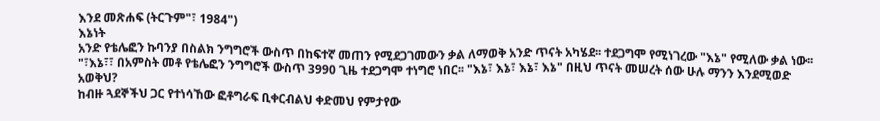እንደ መጽሐፍ (ትርጉም"፣ 1984")
እኔነት
አንድ የቴሌፎን ኩባንያ በስልክ ንግግሮች ውስጥ በከፍተኛ መጠን የሚደጋገመውን ቃል ለማወቅ አንድ ጥናት አካሄደ፡፡ ተደጋግሞ የሚነገረው "እኔ" የሚለው ቃል ነው፡፡ "፣እኔ፣፣ በአምስት መቶ የቴሌፎን ንግግሮች ውስጥ 3990 ጊዜ ተደጋግሞ ተነግሮ ነበር፡፡ "እኔ፣ እኔ፣ እኔ፣ እኔ" በዚህ ጥናት መሠረት ሰው ሁሉ ማንን እንደሚወድ አወቅህ?
ከብዙ ጓደኞችህ ጋር የተነሳኸው ፎቶግራፍ ቢቀርብልህ ቀድመህ የምታየው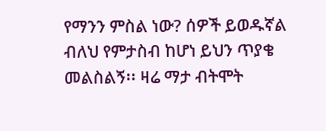የማንን ምስል ነው? ሰዎች ይወዱኛል ብለህ የምታስብ ከሆነ ይህን ጥያቄ መልስልኝ፡፡ ዛሬ ማታ ብትሞት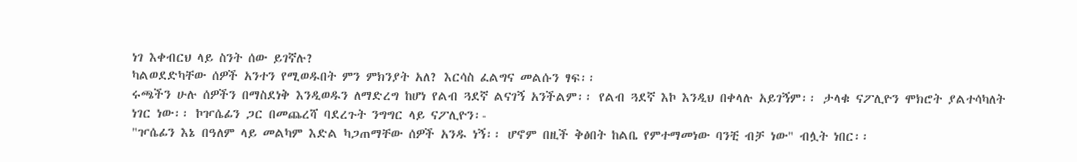ነገ እቀብርህ ላይ ስንት ሰው ይገኛሉ?
ካልወደድካቸው ሰዎች አንተን የሚወዱበት ምን ምክንያት አለ? እርሳስ ፈልግና መልሱን ፃፍ፡፡
ሩጫችን ሁሉ ሰዎችን በማስደነቅ እንዲወዱን ለማድረግ ከሆነ የልብ ጓደኛ ልናገኝ አንችልም፡፡ የልብ ጓደኛ እኮ እንዲህ በቀላሉ አይገኝም፡፡ ታላቁ ናፖሊዮን ሞክሮት ያልተሳካለት ነገር ነው፡፡ ኮዦሴፊን ጋር በመጨረሻ ባደረጉት ንግግር ላይ ናፖሊዮን፡-
"ዦሴፊን እኔ በዓለም ላይ መልካም እድል ካጋጠማቸው ሰዎች አንዱ ነኝ፡፡ ሆኖም በዚች ቅፅበት ከልቤ የምተማመነው ባንቺ ብቻ ነው" ብሏት ነበር፡፡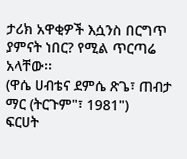ታሪክ አዋቂዎች እሷንስ በርግጥ ያምናት ነበር? የሚል ጥርጣሬ አላቸው፡፡
(ዋሴ ሀብቴና ደምሴ ጽጌ፣ ጠብታ ማር (ትርጉም"፣ 1981")
ፍርሀት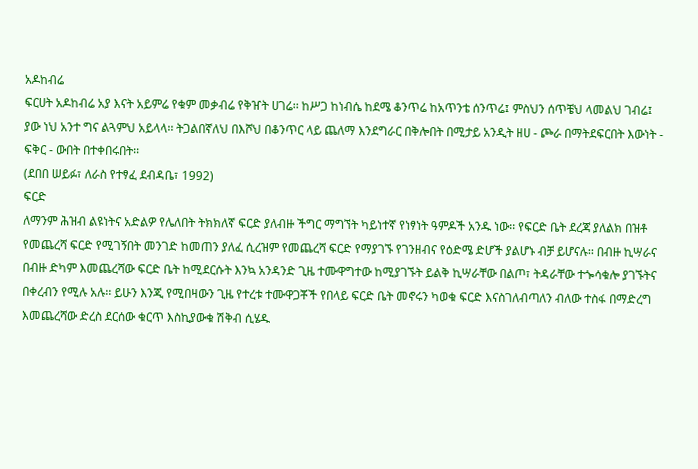አዶከብሬ
ፍርሀት አዶከብሬ አያ እናት አይምሬ የቁም መቃብሬ የቅዠት ሀገሬ፡፡ ከሥጋ ከነብሴ ከደሜ ቆንጥሬ ከአጥንቴ ሰንጥሬ፤ ምስህን ሰጥቼህ ላመልህ ገብሬ፤ ያው ነህ አንተ ግና ልጓምህ አይላላ፡፡ ትጋልበኛለህ በእሾህ በቆንጥር ላይ ጨለማ እንደግራር በቅሎበት በሚታይ አንዲት ዘሀ - ጮራ በማትደፍርበት እውነት - ፍቅር - ውበት በተቀበሩበት፡፡
(ደበበ ሠይፉ፣ ለራስ የተፃፈ ደብዳቤ፣ 1992)
ፍርድ
ለማንም ሕዝብ ልዩነትና አድልዎ የሌለበት ትክክለኛ ፍርድ ያለብዙ ችግር ማግኘት ካይነተኛ የነፃነት ዓምዶች አንዱ ነው፡፡ የፍርድ ቤት ደረጃ ያለልክ በዝቶ የመጨረሻ ፍርድ የሚገኝበት መንገድ ከመጠን ያለፈ ሲረዝም የመጨረሻ ፍርድ የማያገኙ የገንዘብና የዕድሜ ድሆች ያልሆኑ ብቻ ይሆናሉ፡፡ በብዙ ኪሣራና በብዙ ድካም እመጨረሻው ፍርድ ቤት ከሚደርሱት እንኳ አንዳንድ ጊዜ ተሙዋግተው ከሚያገኙት ይልቅ ኪሣራቸው በልጦ፣ ትዳራቸው ተጐሳቁሎ ያገኙትና በቀረብን የሚሉ አሉ፡፡ ይሁን እንጂ የሚበዛውን ጊዜ የተረቱ ተሙዋጋቾች የበላይ ፍርድ ቤት መኖሩን ካወቁ ፍርድ እናስገለብጣለን ብለው ተስፋ በማድረግ እመጨረሻው ድረስ ደርሰው ቁርጥ እስኪያውቁ ሽቅብ ሲሄዱ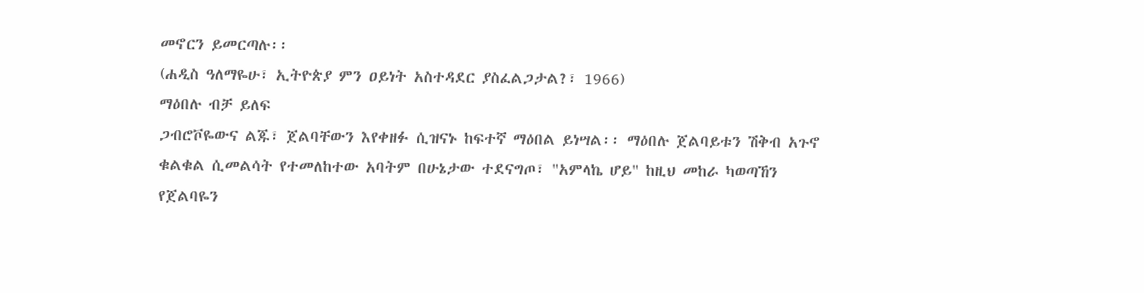መኖርን ይመርጣሉ፡፡
(ሐዲስ ዓለማዬሁ፣ ኢትዮጵያ ምን ዐይነት አስተዳደር ያስፈልጋታል?፣ 1966)
ማዕበሉ ብቻ ይለፍ
ጋብሮቮዬውና ልጁ፣ ጀልባቸውን እየቀዘፉ ሲዝናኑ ከፍተኛ ማዕበል ይነሣል፡፡ ማዕበሉ ጀልባይቱን ሽቅብ አጉኖ ቁልቁል ሲመልሳት የተመለከተው አባትም በሁኔታው ተደናግጦ፣ "አምላኬ ሆይ" ከዚህ መከራ ካወጣኸን የጀልባዬን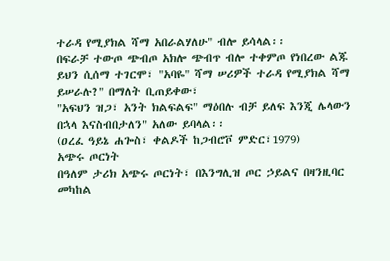ተራዳ የሚያክል ሻማ አበራልሃለሁ" ብሎ ይሳላል፡፡
በፍራቻ ተውጦ ጭብጦ አክሎ ጭብጥ ብሎ ተቀምጦ የነበረው ልጁ ይህን ሲሰማ ተገርሞ፣ "አባዬ" ሻማ ሠሪዎች ተራዳ የሚያክል ሻማ ይሠራሉ?" በማለት ቢጠይቀው፣
"አፍህን ዝጋ፣ አንት ክልፍልፍ" ማዕበሉ ብቻ ይለፍ እንጂ ሌላውን በኋላ እናስብበታለን" አለው ይባላል፡፡
(ዐረፈ ዓይኔ ሐጐስ፣ ቀልዶች ከጋብሮቮ ምድር፣1979)
አጭሩ ጦርነት
በዓለም ታሪክ አጭሩ ጦርነት፣ በእንግሊዝ ጦር ኃይልና በዛንዚባር መካከል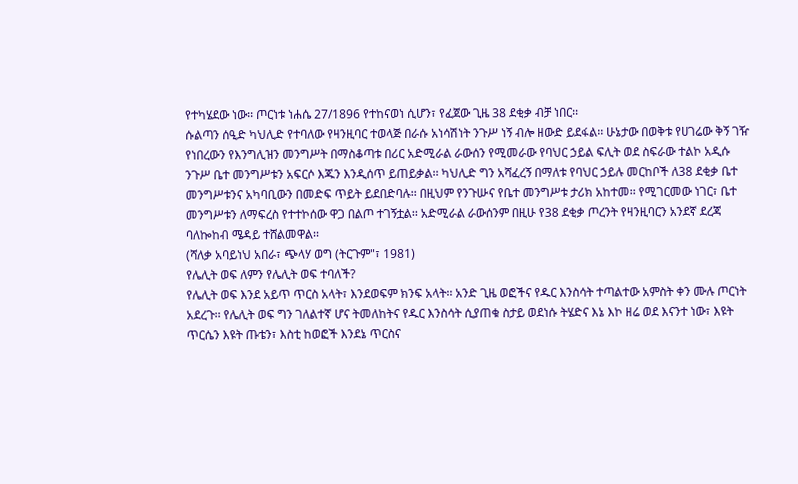የተካሄደው ነው፡፡ ጦርነቱ ነሐሴ 27/1896 የተከናወነ ሲሆን፣ የፈጀው ጊዜ 38 ደቂቃ ብቻ ነበር፡፡
ሱልጣን ሰዒድ ካህሊድ የተባለው የዛንዚባር ተወላጅ በራሱ አነሳሽነት ንጉሥ ነኝ ብሎ ዘውድ ይደፋል፡፡ ሁኔታው በወቅቱ የሀገሬው ቅኝ ገዥ የነበረውን የእንግሊዝን መንግሥት በማስቆጣቱ በሪር አድሚራል ራውሰን የሚመራው የባህር ኃይል ፍሊት ወደ ስፍራው ተልኮ አዲሱ ንጉሥ ቤተ መንግሥቱን አፍርሶ እጁን እንዲሰጥ ይጠይቃል፡፡ ካህሊድ ግን አሻፈረኝ በማለቱ የባህር ኃይሉ መርከቦች ለ38 ደቂቃ ቤተ መንግሥቱንና አካባቢውን በመድፍ ጥይት ይደበድባሉ፡፡ በዚህም የንጉሡና የቤተ መንግሥቱ ታሪክ አከተመ፡፡ የሚገርመው ነገር፣ ቤተ መንግሥቱን ለማፍረስ የተተኮሰው ዋጋ በልጦ ተገኝቷል፡፡ አድሚራል ራውሰንም በዚሁ የ38 ደቂቃ ጦረንት የዛንዚባርን አንደኛ ደረጃ ባለኰከብ ሜዳይ ተሸልመዋል፡፡
(ሻለቃ አባይነህ አበራ፣ ጭላሃ ወግ (ትርጉም"፣ 1981)
የሌሊት ወፍ ለምን የሌሊት ወፍ ተባለች?
የሌሊት ወፍ እንደ አይጥ ጥርስ አላት፣ እንደወፍም ክንፍ አላት፡፡ አንድ ጊዜ ወፎችና የዱር እንስሳት ተጣልተው አምስት ቀን ሙሉ ጦርነት አደረጉ፡፡ የሌሊት ወፍ ግን ገለልተኛ ሆና ትመለከትና የዱር እንስሳት ሲያጠቁ ስታይ ወደነሱ ትሄድና እኔ እኮ ዘሬ ወደ እናንተ ነው፣ እዩት ጥርሴን እዩት ጡቴን፣ እስቲ ከወፎች እንደኔ ጥርስና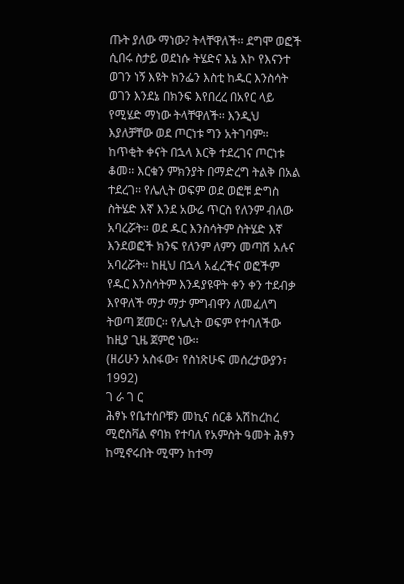ጡት ያለው ማነው? ትላቸዋለች፡፡ ደግሞ ወፎች ሲበሩ ስታይ ወደነሱ ትሄድና እኔ እኮ የእናንተ ወገን ነኝ እዩት ክንፌን እስቲ ከዱር እንስሳት ወገን እንደኔ በክንፍ እየበረረ በአየር ላይ የሚሄድ ማነው ትላቸዋለች፡፡ እንዲህ እያለቻቸው ወደ ጦርነቱ ግን አትገባም፡፡
ከጥቂት ቀናት በኋላ እርቅ ተደረገና ጦርነቱ ቆመ፡፡ እርቁን ምክንያት በማድረግ ትልቅ በአል ተደረገ፡፡ የሌሊት ወፍም ወደ ወፎቹ ድግስ ስትሄድ እኛ እንደ አውሬ ጥርስ የለንም ብለው አባረሯት፡፡ ወደ ዱር እንስሳትም ስትሄድ እኛ እንደወፎች ክንፍ የለንም ለምን መጣሽ አሉና አባረሯት፡፡ ከዚህ በኋላ አፈረችና ወፎችም የዱር እንስሳትም እንዳያዩዋት ቀን ቀን ተደብቃ እየዋለች ማታ ማታ ምግብዋን ለመፈለግ ትወጣ ጀመር፡፡ የሌሊት ወፍም የተባለችው ከዚያ ጊዜ ጀምሮ ነው፡፡
(ዘሪሁን አስፋው፣ የስነጽሁፍ መሰረታውያን፣ 1992)
ገ ራ ገ ር
ሕፃኑ የቤተሰቦቹን መኪና ሰርቆ አሽከረከረ
ሚሮስቫል ኖባክ የተባለ የአምስት ዓመት ሕፃን ከሚኖሩበት ሚሞን ከተማ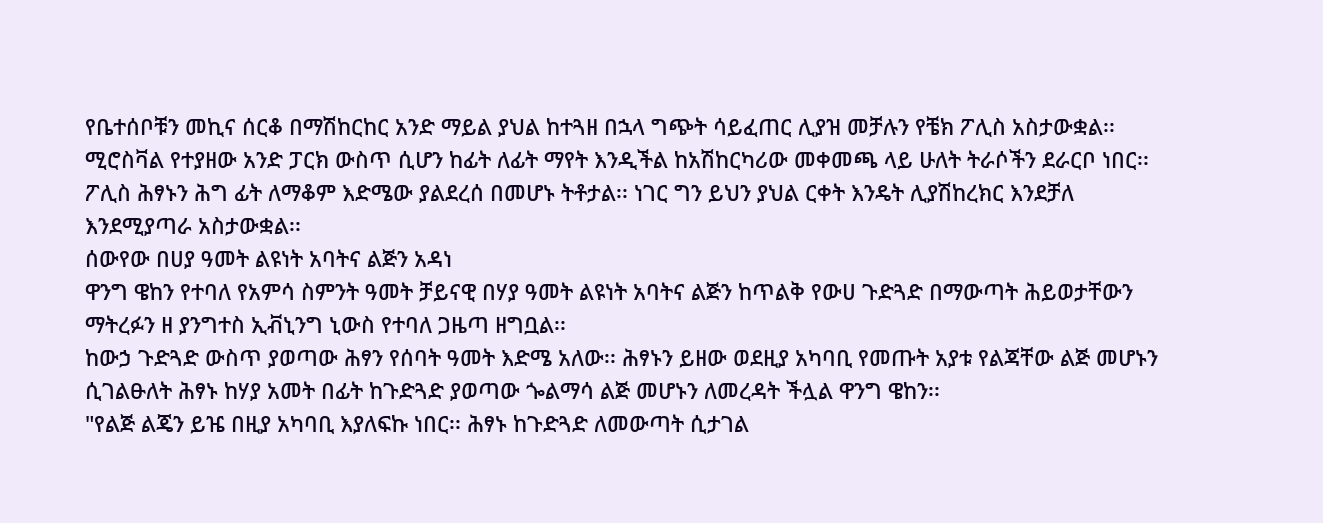የቤተሰቦቹን መኪና ሰርቆ በማሽከርከር አንድ ማይል ያህል ከተጓዘ በኋላ ግጭት ሳይፈጠር ሊያዝ መቻሉን የቼክ ፖሊስ አስታውቋል፡፡
ሚሮስቫል የተያዘው አንድ ፓርክ ውስጥ ሲሆን ከፊት ለፊት ማየት እንዲችል ከአሽከርካሪው መቀመጫ ላይ ሁለት ትራሶችን ደራርቦ ነበር፡፡ ፖሊስ ሕፃኑን ሕግ ፊት ለማቆም እድሜው ያልደረሰ በመሆኑ ትቶታል፡፡ ነገር ግን ይህን ያህል ርቀት እንዴት ሊያሽከረክር እንደቻለ እንደሚያጣራ አስታውቋል፡፡
ሰውየው በሀያ ዓመት ልዩነት አባትና ልጅን አዳነ
ዋንግ ዌከን የተባለ የአምሳ ስምንት ዓመት ቻይናዊ በሃያ ዓመት ልዩነት አባትና ልጅን ከጥልቅ የውሀ ጉድጓድ በማውጣት ሕይወታቸውን ማትረፉን ዘ ያንግተስ ኢቭኒንግ ኒውስ የተባለ ጋዜጣ ዘግቧል፡፡
ከውኃ ጉድጓድ ውስጥ ያወጣው ሕፃን የሰባት ዓመት እድሜ አለው፡፡ ሕፃኑን ይዘው ወደዚያ አካባቢ የመጡት አያቱ የልጃቸው ልጅ መሆኑን ሲገልፁለት ሕፃኑ ከሃያ አመት በፊት ከጉድጓድ ያወጣው ጐልማሳ ልጅ መሆኑን ለመረዳት ችሏል ዋንግ ዌከን፡፡
"የልጅ ልጄን ይዤ በዚያ አካባቢ እያለፍኩ ነበር፡፡ ሕፃኑ ከጉድጓድ ለመውጣት ሲታገል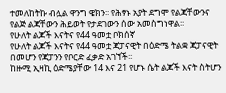ተመለከትኩ ብሏል ዋንግ ዌክን፡፡ የሕፃኑ አያት ደግሞ የልጃቸውንና የልጅ ልጃቸውን ሕይወት የታደገውን ሰው አመስግነዋል፡፡
የሁለት ልጆች እናትና የ44 ዓመቷ ቦክሰኛ
የሁለት ልጆች እናትና የ44 ዓመቷ ጃፓናዊት በዕድሜ ትልቋ ጃፓናዊት በመሆን የጃፓንን የቦርድ ፈቃድ አገኘች፡፡
ከዙሚ ኢዛኪ ዕድሜያቸው 14 እና 21 የሆኑ ሴት ልጆች እናት ስትሆን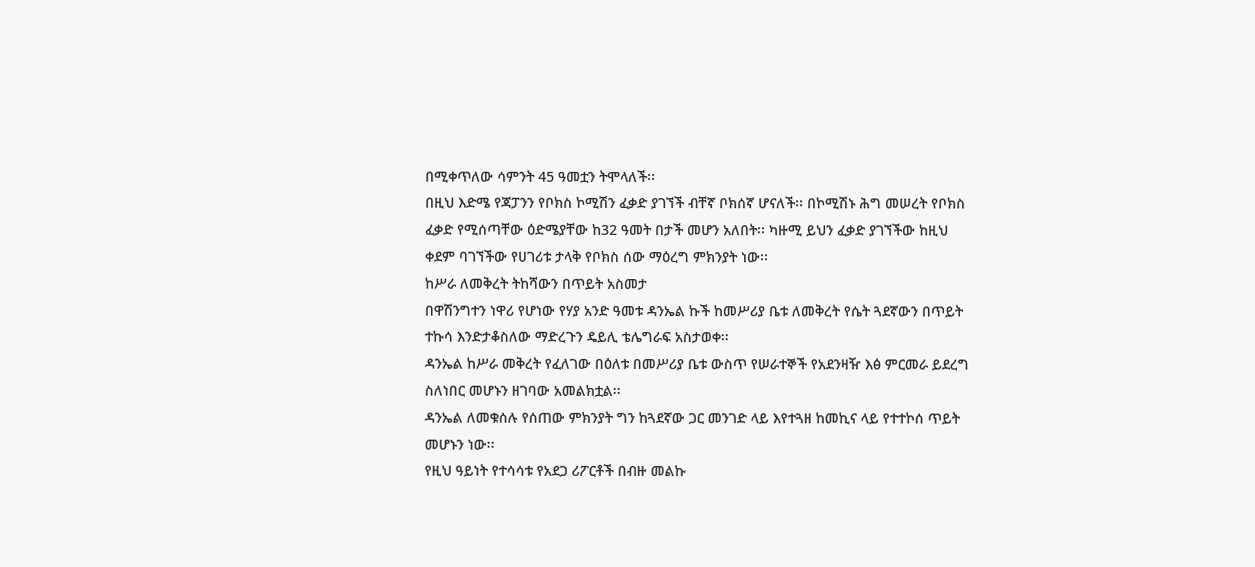በሚቀጥለው ሳምንት 45 ዓመቷን ትሞላለች፡፡
በዚህ እድሜ የጃፓንን የቦክስ ኮሚሽን ፈቃድ ያገኘች ብቸኛ ቦክሰኛ ሆናለች፡፡ በኮሚሽኑ ሕግ መሠረት የቦክስ ፈቃድ የሚሰጣቸው ዕድሜያቸው ከ32 ዓመት በታች መሆን አለበት፡፡ ካዙሚ ይህን ፈቃድ ያገኘችው ከዚህ ቀደም ባገኘችው የሀገሪቱ ታላቅ የቦክስ ሰው ማዕረግ ምክንያት ነው፡፡
ከሥራ ለመቅረት ትከሻውን በጥይት አስመታ
በዋሽንግተን ነዋሪ የሆነው የሃያ አንድ ዓመቱ ዳንኤል ኩች ከመሥሪያ ቤቱ ለመቅረት የሴት ጓደኛውን በጥይት ተኩሳ እንድታቆስለው ማድረጉን ዴይሊ ቴሌግራፍ አስታወቀ፡፡
ዳንኤል ከሥራ መቅረት የፈለገው በዕለቱ በመሥሪያ ቤቱ ውስጥ የሠራተኞች የአደንዛዥ እፅ ምርመራ ይደረግ ስለነበር መሆኑን ዘገባው አመልክቷል፡፡
ዳንኤል ለመቁሰሉ የሰጠው ምክንያት ግን ከጓደኛው ጋር መንገድ ላይ እየተጓዘ ከመኪና ላይ የተተኮሰ ጥይት መሆኑን ነው፡፡
የዚህ ዓይነት የተሳሳቱ የአደጋ ሪፖርቶች በብዙ መልኩ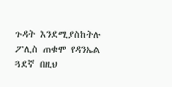ጉዳት እንደሚያስከትሉ ፖሊስ ጠቁሞ የዳንኤል ጓደኛ በዚህ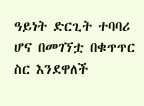ዓይነት ድርጊት ተባባሪ ሆና በመገኘቷ በቁጥጥር ስር እንደዋለች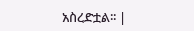አስረድቷል፡፡ |